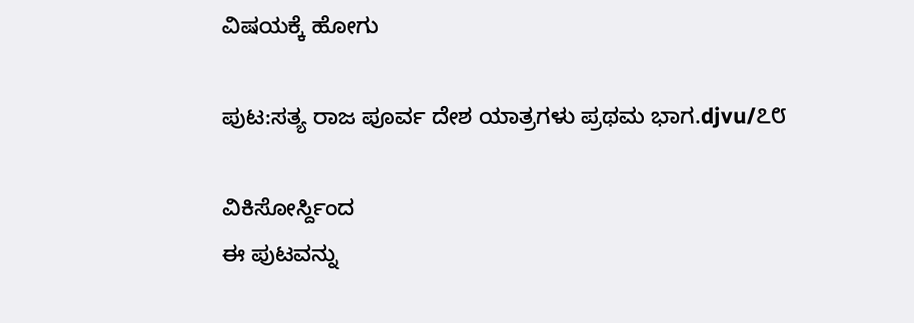ವಿಷಯಕ್ಕೆ ಹೋಗು

ಪುಟ:ಸತ್ಯ ರಾಜ ಪೂರ್ವ ದೇಶ ಯಾತ್ರಗಳು ಪ್ರಥಮ ಭಾಗ.djvu/೭೮

ವಿಕಿಸೋರ್ಸ್ದಿಂದ
ಈ ಪುಟವನ್ನು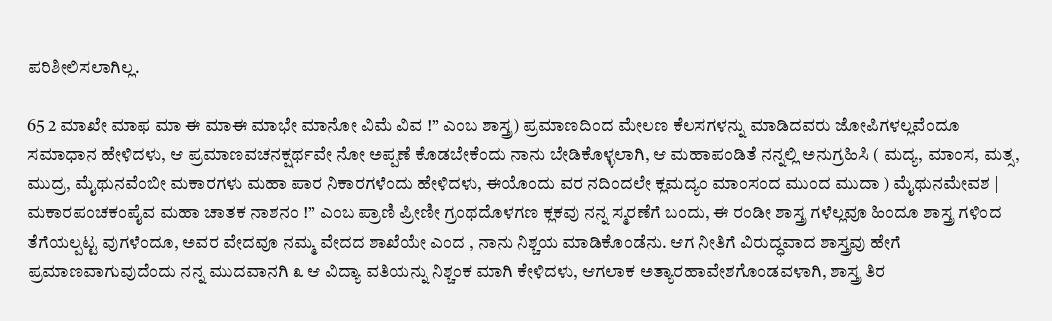ಪರಿಶೀಲಿಸಲಾಗಿಲ್ಲ.

65 2 ಮಾಖೇ ಮಾಫ ಮಾ ಈ ಮಾಈ ಮಾಭೇ ಮಾನೋ ವಿಮೆ ವಿವ !” ಎಂಬ ಶಾಸ್ತ್ರ) ಪ್ರಮಾಣದಿಂದ ಮೇಲಣ ಕೆಲಸಗಳನ್ನು ಮಾಡಿದವರು ಜೋಪಿಗಳಲ್ಲವೆಂದೂ ಸಮಾಧಾನ ಹೇಳಿದಳು, ಆ ಪ್ರಮಾಣವಚನಕ್ಷರ್ಥವೇ ನೋ ಅಪ್ಪಣೆ ಕೊಡಬೇಕೆಂದು ನಾನು ಬೇಡಿಕೊಳ್ಳಲಾಗಿ, ಆ ಮಹಾಪಂಡಿತೆ ನನ್ನಲ್ಲಿ ಅನುಗ್ರಹಿಸಿ ( ಮದ್ಯ, ಮಾಂಸ, ಮತ್ಸ, ಮುದ್ರ, ಮೈಥುನವೆಂಬೀ ಮಕಾರಗಳು ಮಹಾ ಪಾರ ನಿಕಾರಗಳೆಂದು ಹೇಳಿದಳು, ಈಯೊಂದು ವರ ನದಿಂದಲೇ ಕ್ಲಮದ್ಯಂ ಮಾಂಸಂದ ಮುಂದ ಮುದಾ ) ಮೈಥುನಮೇವಶ | ಮಕಾರಪಂಚಕಂಪೈವ ಮಹಾ ಚಾತಕ ನಾಶನಂ !” ಎಂಬ ಪ್ರಾಣಿ ಪ್ರೀಣೀ ಗ್ರಂಥದೊಳಗಣ ಕ್ಲಕವು ನನ್ನ ಸ್ಮರಣೆಗೆ ಬಂದು, ಈ ರಂಡೀ ಶಾಸ್ತ್ರ ಗಳೆಲ್ಲವೂ ಹಿಂದೂ ಶಾಸ್ತ್ರ ಗಳಿಂದ ತೆಗೆಯಲ್ಪಟ್ಟ ವುಗಳೆಂದೂ, ಅವರ ವೇದವೂ ನಮ್ಮ ವೇದದ ಶಾಖೆಯೇ ಎಂದ , ನಾನು ನಿಶ್ಚಯ ಮಾಡಿಕೊಂಡೆನು. ಆಗ ನೀತಿಗೆ ವಿರುದ್ಧವಾದ ಶಾಸ್ತ್ರವು ಹೇಗೆ ಪ್ರಮಾಣವಾಗುವುದೆಂದು ನನ್ನ ಮುದವಾನಗಿ ೩ ಆ ವಿದ್ಯಾ ವತಿಯನ್ನು ನಿಶ್ಚಂಕ ಮಾಗಿ ಕೇಳಿದಳು, ಆಗಲಾಕ ಅತ್ಯಾರಹಾವೇಶಗೊಂಡವಳಾಗಿ, ಶಾಸ್ತ್ರ ತಿರ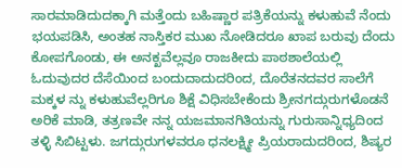ಸಾರಮಾಡಿದುದಕ್ಕಾಗಿ ಮತ್ತೆಂದು ಬಹಿಷ್ಣಾರ ಪತ್ರಿಕೆಯನ್ನು ಕಳುಹುವೆ ನೆಂದು ಭಯಪಡಿಸಿ, ಅಂತಹ ನಾಸ್ತಿಕರ ಮುಖ ನೋಡಿದರೂ ಖಾಪ ಬರುವು ದೆಂದು ಕೋಪಗೊಂಡು, ಈ ಅನಕ್ಖವೆಲ್ಲವೂ ರಾಜಕೀದು ಪಾಠಶಾಲೆಯಲ್ಲಿ ಓದುವುದರ ದೆಸೆಯಿಂದ ಬಂದುದಾದುದರಿಂದ, ದೊರೆತನದವರ ಸಾಲೆಗೆ ಮಕ್ಕಳ ನ್ನು ಕಳುಹುವೆಲ್ಲರಿಗೂ ಶಿಕ್ಷೆ ವಿಧಿಸಬೇಕೆಂದು ಶ್ರೀನಗದ್ಗುರುಗಳೊಡನೆ ಅರಿಕೆ ಮಾಡಿ, ತತ್ರಣವೇ ನನ್ನ ಯಜಮಾನಗಿತಿಯನ್ನು ಗುರುಸಾನ್ನಿಧ್ಯದಿಂದ ತಳ್ಳಿ ಸಿಬಿಟ್ಟಳು. ಜಗದ್ಗುರುಗಳವರೂ ಧನಲಕ್ಷ್ಮೀ ಪ್ರಿಯರಾದುದರಿಂದ, ಶಿಷ್ಯರ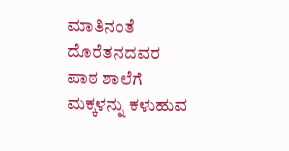ಮಾತಿನಂತೆ ದೊರೆತನದವರ ಪಾಠ ಶಾಲೆಗೆ ಮಕ್ಕಳನ್ನು ಕಳುಹುವ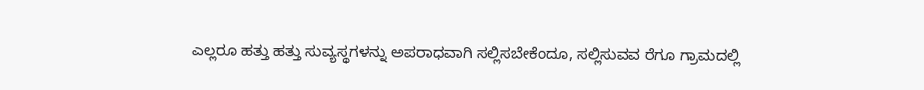ಎಲ್ಲರೂ ಹತ್ತು ಹತ್ತು ಸುವ್ಯಸ್ಥಗಳನ್ನು ಅಪರಾಧವಾಗಿ ಸಲ್ಲಿಸಬೇಕೆಂದೂ, ಸಲ್ಲಿಸುವವ ರೆಗೂ ಗ್ರಾಮದಲ್ಲಿ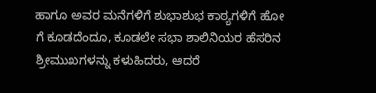ಹಾಗೂ ಅವರ ಮನೆಗಳಿಗೆ ಶುಭಾಶುಭ ಕಾಠ್ಯಗಳಿಗೆ ಹೋ ಗೆ ಕೂಡದೆಂದೂ, ಕೂಡಲೇ ಸಭಾ ಶಾಲಿನಿಯರ ಹೆಸರಿನ ಶ್ರೀಮುಖಗಳನ್ನು ಕಳುಹಿದರು, ಆದರೆ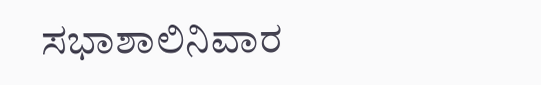ಸಭಾಶಾಲಿನಿವಾರ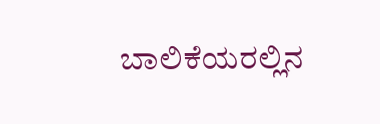ಬಾಲಿಕೆಯರಲ್ಲಿನ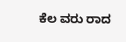ಕೆಲ ವರು ರಾದ